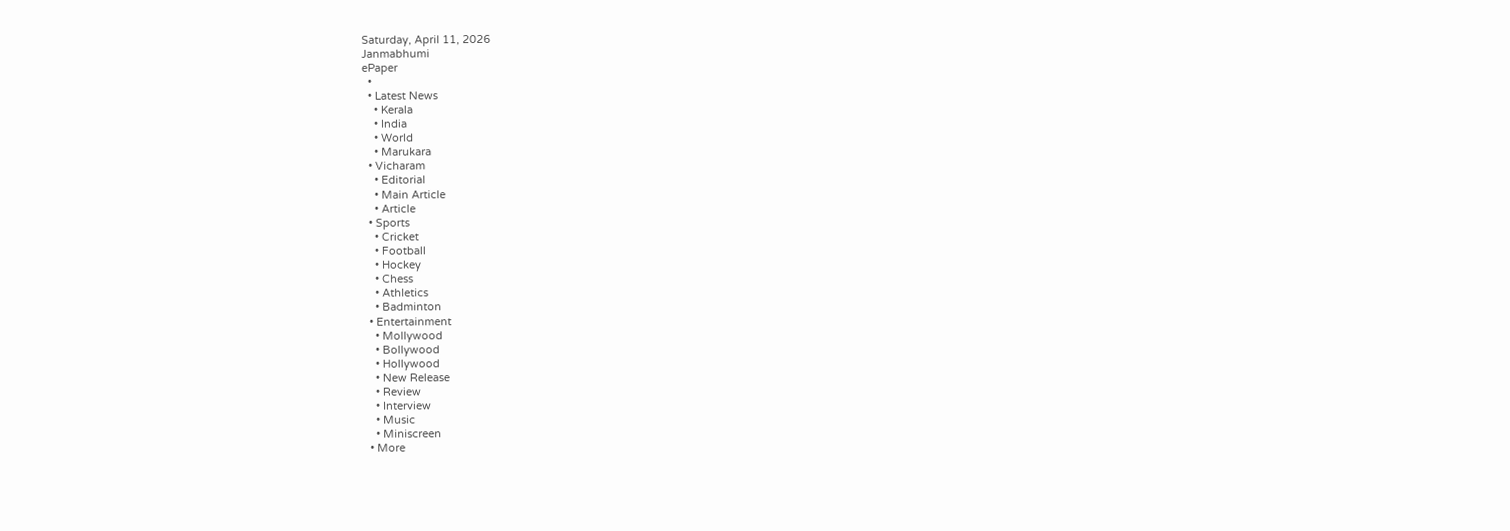Saturday, April 11, 2026
Janmabhumi
ePaper
  •
  • Latest News
    • Kerala
    • India
    • World
    • Marukara
  • Vicharam
    • Editorial
    • Main Article
    • Article
  • Sports
    • Cricket
    • Football
    • Hockey
    • Chess
    • Athletics
    • Badminton
  • Entertainment
    • Mollywood
    • Bollywood
    • Hollywood
    • New Release
    • Review
    • Interview
    • Music
    • Miniscreen
  • More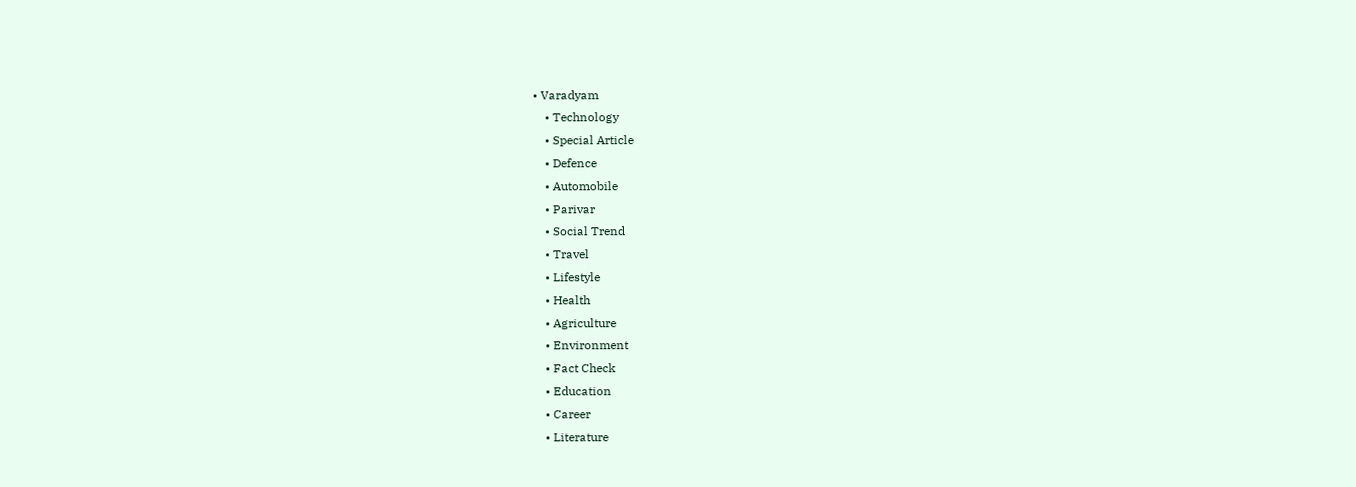• Varadyam
    • Technology
    • Special Article
    • Defence
    • Automobile
    • Parivar
    • Social Trend
    • Travel
    • Lifestyle
    • Health
    • Agriculture
    • Environment
    • Fact Check
    • Education
    • Career
    • Literature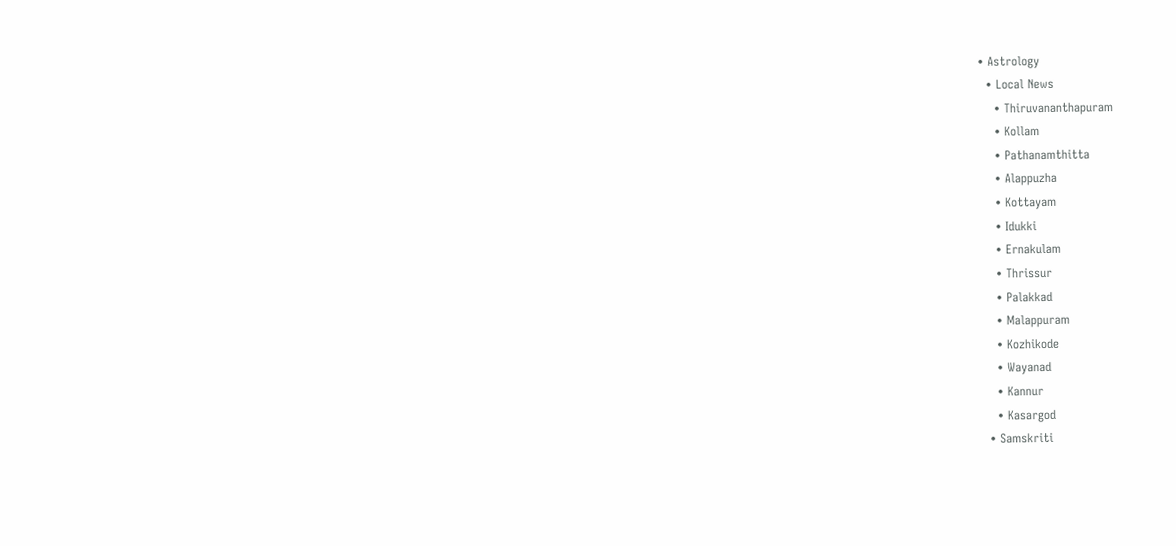• Astrology
  • Local News
    • Thiruvananthapuram
    • Kollam
    • Pathanamthitta
    • Alappuzha
    • Kottayam
    • Idukki
    • Ernakulam
    • Thrissur
    • Palakkad
    • Malappuram
    • Kozhikode
    • Wayanad
    • Kannur
    • Kasargod
  • Samskriti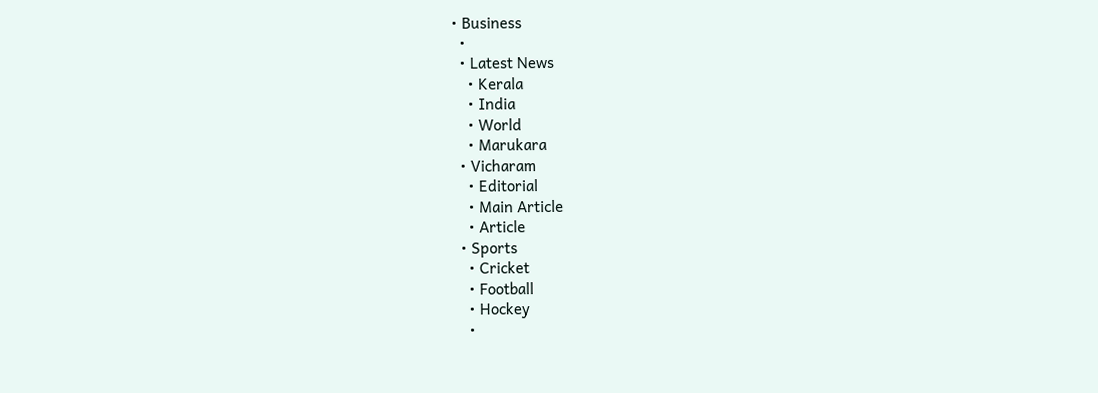• Business
  •
  • Latest News
    • Kerala
    • India
    • World
    • Marukara
  • Vicharam
    • Editorial
    • Main Article
    • Article
  • Sports
    • Cricket
    • Football
    • Hockey
    •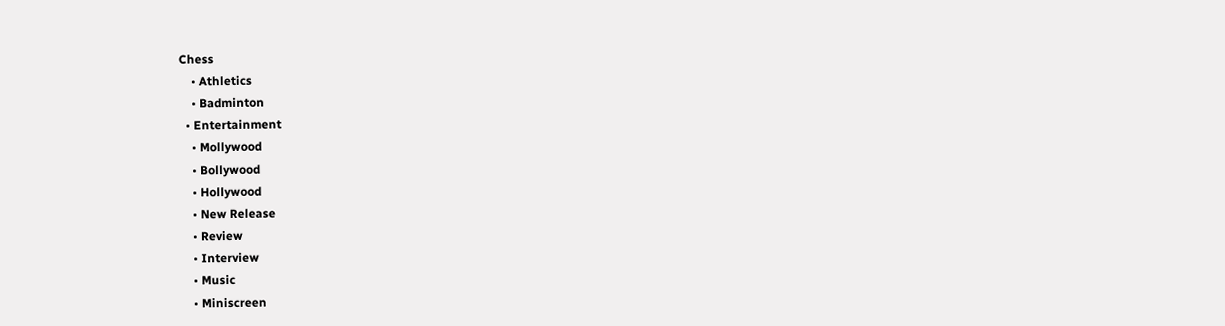Chess
    • Athletics
    • Badminton
  • Entertainment
    • Mollywood
    • Bollywood
    • Hollywood
    • New Release
    • Review
    • Interview
    • Music
    • Miniscreen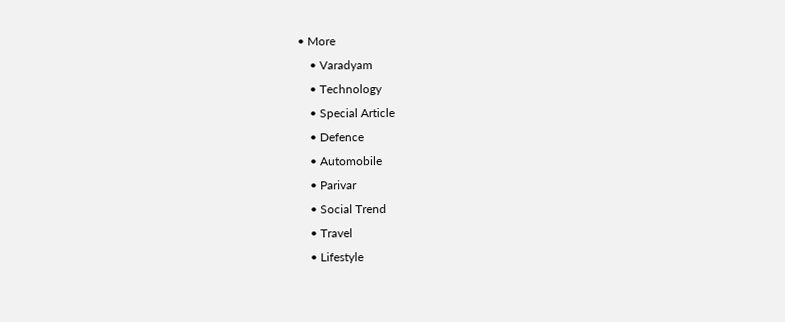• More
    • Varadyam
    • Technology
    • Special Article
    • Defence
    • Automobile
    • Parivar
    • Social Trend
    • Travel
    • Lifestyle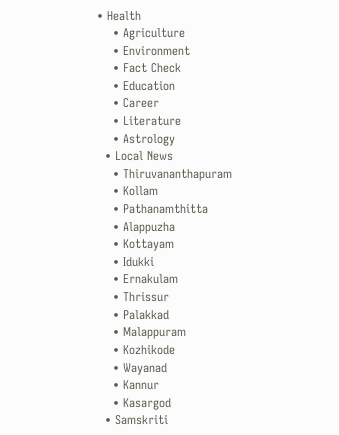• Health
    • Agriculture
    • Environment
    • Fact Check
    • Education
    • Career
    • Literature
    • Astrology
  • Local News
    • Thiruvananthapuram
    • Kollam
    • Pathanamthitta
    • Alappuzha
    • Kottayam
    • Idukki
    • Ernakulam
    • Thrissur
    • Palakkad
    • Malappuram
    • Kozhikode
    • Wayanad
    • Kannur
    • Kasargod
  • Samskriti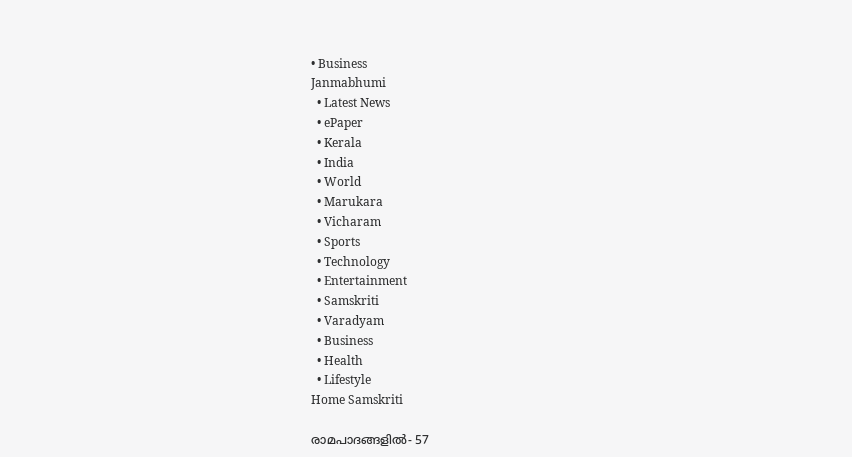• Business
Janmabhumi
  • Latest News
  • ePaper
  • Kerala
  • India
  • World
  • Marukara
  • Vicharam
  • Sports
  • Technology
  • Entertainment
  • Samskriti
  • Varadyam
  • Business
  • Health
  • Lifestyle
Home Samskriti

രാമപാദങ്ങളില്‍- 57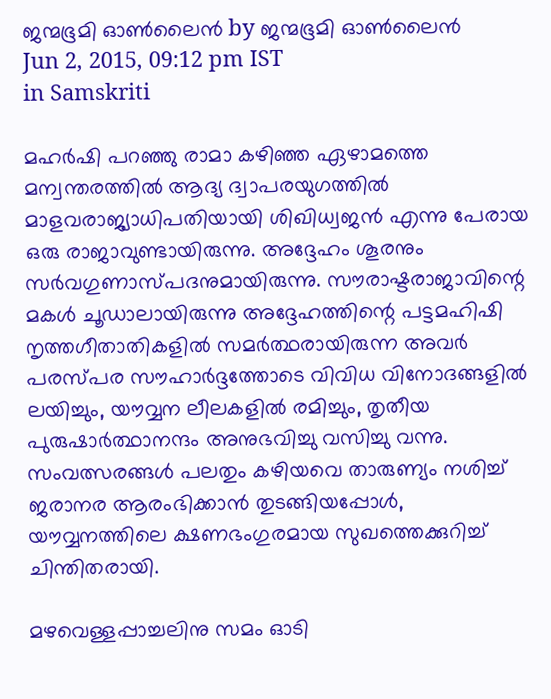ജന്മഭൂമി ഓണ്‍ലൈന്‍ by ജന്മഭൂമി ഓണ്‍ലൈന്‍
Jun 2, 2015, 09:12 pm IST
in Samskriti

മഹര്‍ഷി പറഞ്ഞു രാമാ കഴിഞ്ഞ ഏഴാമത്തെ മന്വന്തരത്തില്‍ ആദ്യ ദ്വാപരയുഗത്തില്‍ മാളവരാജ്യാധിപതിയായി ശിഖിധ്വജന്‍ എന്നു പേരായ ഒരു രാജാവുണ്ടായിരുന്നു. അദ്ദേഹം ശൂരനും സര്‍വഗുണാസ്പദനുമായിരുന്നു. സൗരാഷ്ടരാജാവിന്റെ മകള്‍ ചൂഡാലായിരുന്നു അദ്ദേഹത്തിന്റെ പട്ടമഹിഷി നൃത്തഗീതാതികളില്‍ സമര്‍ത്ഥരായിരുന്ന അവര്‍ പരസ്പര സൗഹാര്‍ദ്ദത്തോടെ വിവിധ വിനോദങ്ങളില്‍ ലയിച്ചും, യൗവ്വന ലീലകളില്‍ രമിച്ചും, തൃതീയ പുരുഷാര്‍ത്ഥാനന്ദം അനുഭവിച്ചു വസിച്ചു വന്നു. സംവത്സരങ്ങള്‍ പലതും കഴിയവെ താരുണ്യം നശിച്ച് ജരാനര ആരംഭിക്കാന്‍ തുടങ്ങിയപ്പോള്‍, യൗവ്വനത്തിലെ ക്ഷണഭംഗുരമായ സുഖത്തെക്കുറിച്ച് ചിന്തിതരായി.

മഴവെള്ളപ്പാച്ചലിനു സമം ഓടി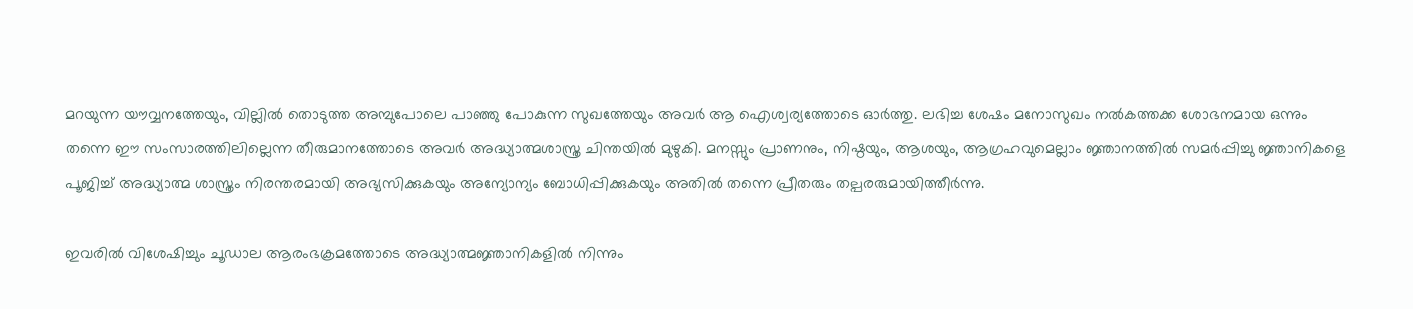മറയുന്ന യൗവ്വനത്തേയും, വില്ലില്‍ തൊടുത്ത അമ്പുപോലെ പാഞ്ഞു പോകുന്ന സുഖത്തേയും അവര്‍ ആ ഐശ്വര്യത്തോടെ ഓര്‍ത്തു. ലഭിച്ച ശേഷം മനോസുഖം നല്‍കത്തക്ക ശോഭനമായ ഒന്നും തന്നെ ഈ സംസാരത്തിലില്ലെന്ന തീരുമാനത്തോടെ അവര്‍ അദ്ധ്യാത്മശാസ്ത്ര ചിന്തയില്‍ മുഴുകി. മനസ്സും പ്രാണനും, നിഷ്ഠയും, ആശയും, ആഗ്രഹവുമെല്ലാം ജ്ഞാനത്തില്‍ സമര്‍പ്പിച്ചു ജ്ഞാനികളെ പൂജിച്ച് അദ്ധ്യാത്മ ശാസ്ത്രം നിരന്തരമായി അഭ്യസിക്കുകയും അന്യോന്യം ബോധിപ്പിക്കുകയും അതില്‍ തന്നെ പ്രീതരും തല്പരരുമായിത്തീര്‍ന്നു.

ഇവരില്‍ വിശേഷിച്ചും ചൂഡാല ആരംഭക്രമത്തോടെ അദ്ധ്യാത്മജ്ഞാനികളില്‍ നിന്നും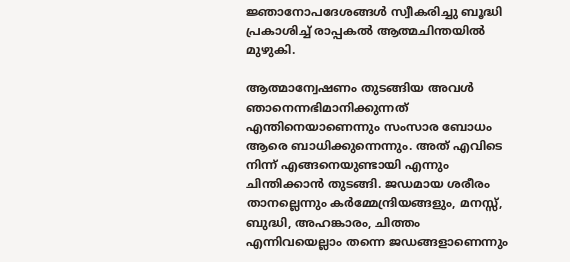ജ്ഞാനോപദേശങ്ങള്‍ സ്വീകരിച്ചു ബൂദ്ധി പ്രകാശിച്ച് രാപ്പകല്‍ ആത്മചിന്തയില്‍ മുഴുകി.

ആത്മാന്വേഷണം തുടങ്ങിയ അവള്‍ ഞാനെന്നഭിമാനിക്കുന്നത് എന്തിനെയാണെന്നും സംസാര ബോധം ആരെ ബാധിക്കുന്നെന്നും. അത് എവിടെ നിന്ന് എങ്ങനെയുണ്ടായി എന്നും ചിന്തിക്കാന്‍ തുടങ്ങി. ജഡമായ ശരീരം താനല്ലെന്നും കര്‍മ്മേന്ദ്രിയങ്ങളും, മനസ്സ്, ബുദ്ധി, അഹങ്കാരം, ചിത്തം എന്നിവയെല്ലാം തന്നെ ജഡങ്ങളാണെന്നും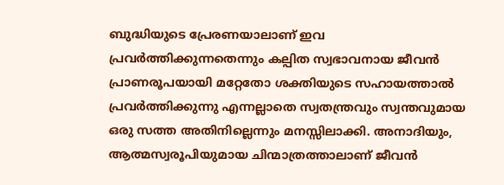ബുദ്ധിയുടെ പ്രേരണയാലാണ് ഇവ പ്രവര്‍ത്തിക്കുന്നതെന്നും കല്പിത സ്വഭാവനായ ജീവന്‍ പ്രാണരൂപയായി മറ്റേതോ ശക്തിയുടെ സഹായത്താല്‍ പ്രവര്‍ത്തിക്കുന്നു എന്നല്ലാതെ സ്വതന്ത്രവും സ്വന്തവുമായ ഒരു സത്ത അതിനില്ലെന്നും മനസ്സിലാക്കി. അനാദിയും, ആത്മസ്വരൂപിയുമായ ചിന്മാത്രത്താലാണ് ജീവന്‍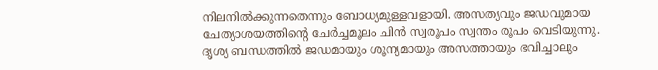നിലനില്‍ക്കുന്നതെന്നും ബോധ്യമുള്ളവളായി. അസത്യവും ജഡവുമായ ചേത്യാശയത്തിന്റെ ചേര്‍ച്ചമൂലം ചിന്‍ സ്വരൂപം സ്വന്തം രൂപം വെടിയുന്നു. ദൃശ്യ ബന്ധത്തില്‍ ജഡമായും ശൂന്യമായും അസത്തായും ഭവിച്ചാലും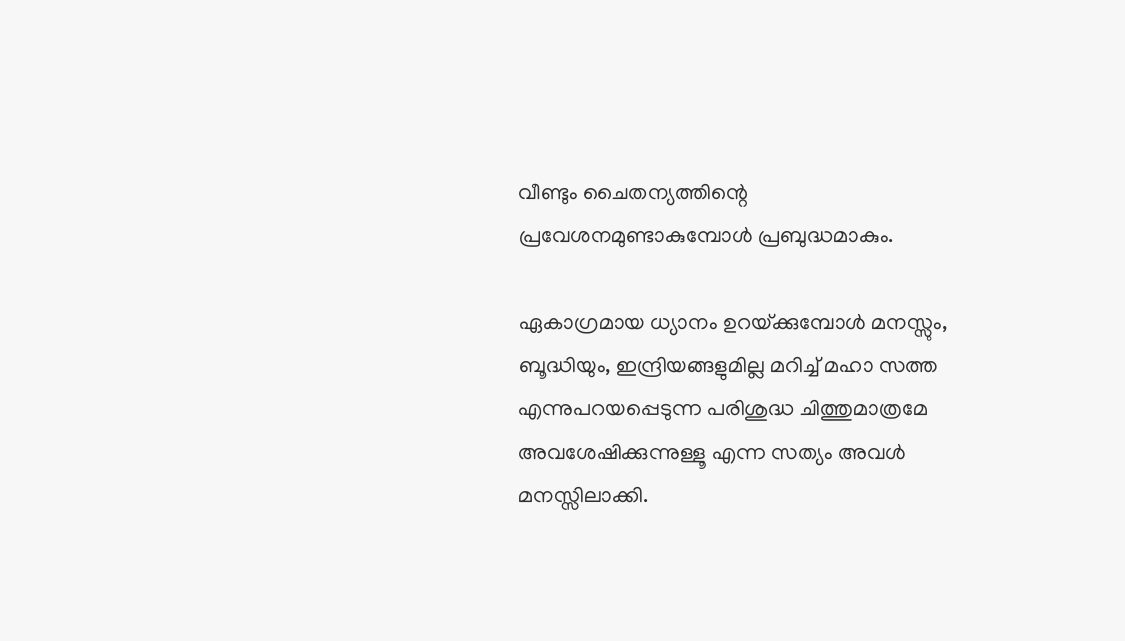വീണ്ടും ചൈതന്യത്തിന്റെ പ്രവേശനമുണ്ടാകുമ്പോള്‍ പ്രബുദ്ധമാകും.

ഏകാഗ്രമായ ധ്യാനം ഉറയ്‌ക്കുമ്പോള്‍ മനസ്സും, ബൂദ്ധിയും, ഇന്ദ്രിയങ്ങളുമില്ല മറിച്ച് മഹാ സത്ത എന്നുപറയപ്പെടുന്ന പരിശുദ്ധ ചിത്തുമാത്രമേ അവശേഷിക്കുന്നുള്ളൂ എന്ന സത്യം അവള്‍ മനസ്സിലാക്കി.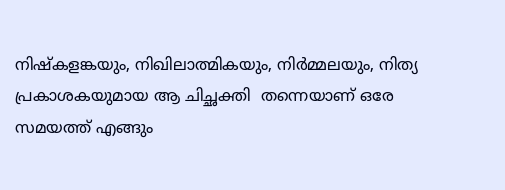നിഷ്‌കളങ്കയും, നിഖിലാത്മികയും, നിര്‍മ്മലയും, നിത്യ പ്രകാശകയുമായ ആ ചിച്ഛക്തി  തന്നെയാണ് ഒരേ സമയത്ത് എങ്ങും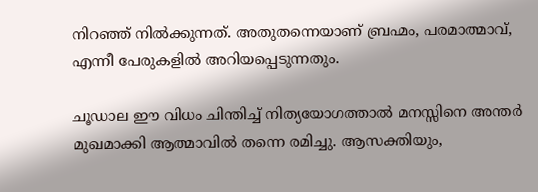നിറഞ്ഞ് നില്‍ക്കുന്നത്. അതുതന്നെയാണ് ബ്രഹ്മം, പരമാത്മാവ്, എന്നീ പേരുകളില്‍ അറിയപ്പെടുന്നതും.

ചൂഡാല ഈ വിധം ചിന്തിച്ച് നിത്യയോഗത്താല്‍ മനസ്സിനെ അന്തര്‍ മുഖമാക്കി ആത്മാവില്‍ തന്നെ രമിച്ചു. ആസക്തിയും,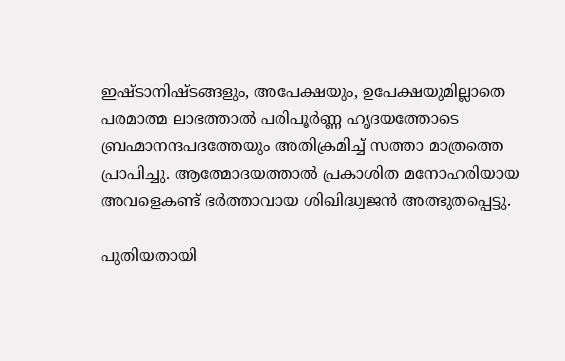ഇഷ്ടാനിഷ്ടങ്ങളും, അപേക്ഷയും, ഉപേക്ഷയുമില്ലാതെ പരമാത്മ ലാഭത്താല്‍ പരിപൂര്‍ണ്ണ ഹൃദയത്തോടെ ബ്രഹ്മാനന്ദപദത്തേയും അതിക്രമിച്ച് സത്താ മാത്രത്തെ പ്രാപിച്ചു. ആത്മോദയത്താല്‍ പ്രകാശിത മനോഹരിയായ അവളെകണ്ട് ഭര്‍ത്താവായ ശിഖിദ്ധ്വജന്‍ അത്ഭുതപ്പെട്ടു.

പുതിയതായി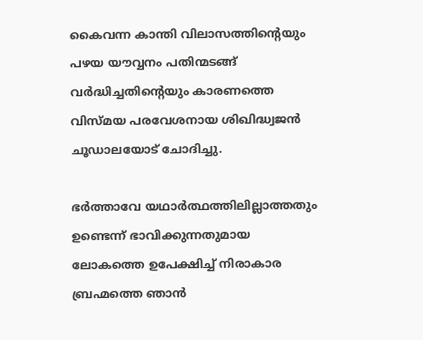കൈവന്ന കാന്തി വിലാസത്തിന്റെയും പഴയ യൗവ്വനം പതിന്മടങ്ങ് വര്‍ദ്ധിച്ചതിന്റെയും കാരണത്തെ വിസ്മയ പരവേശനായ ശിഖിദ്ധ്വജന്‍ ചൂഡാലയോട് ചോദിച്ചു.

ഭര്‍ത്താവേ യഥാര്‍ത്ഥത്തിലില്ലാത്തതും ഉണ്ടെന്ന് ഭാവിക്കുന്നതുമായ ലോകത്തെ ഉപേക്ഷിച്ച് നിരാകാര ബ്രഹ്മത്തെ ഞാന്‍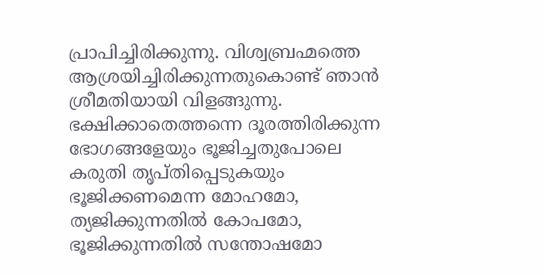പ്രാപിച്ചിരിക്കുന്നു. വിശ്വബ്രഹ്മത്തെ ആശ്രയിച്ചിരിക്കുന്നതുകൊണ്ട് ഞാന്‍ ശ്രീമതിയായി വിളങ്ങുന്നു. ഭക്ഷിക്കാതെത്തന്നെ ദൂരത്തിരിക്കുന്ന ഭോഗങ്ങളേയും ഭൂജിച്ചതുപോലെ കരുതി തൃപ്തിപ്പെടുകയും ഭൂജിക്കണമെന്ന മോഹമോ, ത്യജിക്കുന്നതില്‍ കോപമോ, ഭൂജിക്കുന്നതില്‍ സന്തോഷമോ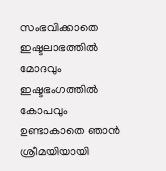സംഭവിക്കാതെ ഇഷ്ടലാഭത്തില്‍ മോദവും ഇഷ്ടഭംഗത്തില്‍ കോപവും ഉണ്ടാകാതെ ഞാന്‍ ശ്രീമയിയായി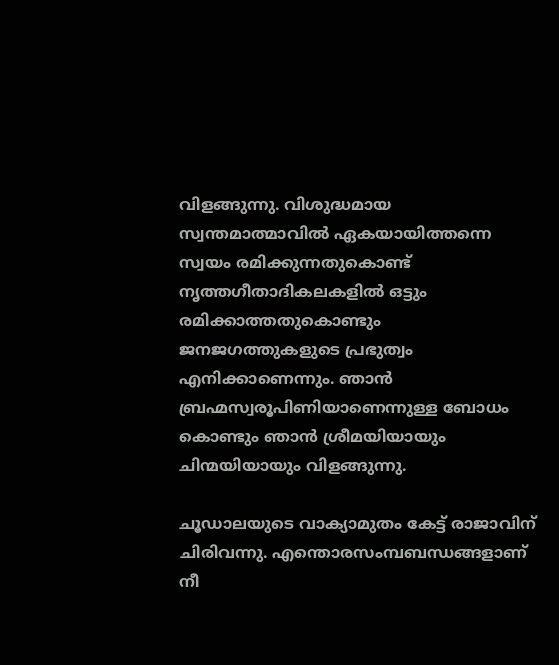വിളങ്ങുന്നു. വിശുദ്ധമായ സ്വന്തമാത്മാവില്‍ ഏകയായിത്തന്നെ സ്വയം രമിക്കുന്നതുകൊണ്ട് നൃത്തഗീതാദികലകളില്‍ ഒട്ടും രമിക്കാത്തതുകൊണ്ടും ജനജഗത്തുകളുടെ പ്രഭുത്വം എനിക്കാണെന്നും. ഞാന്‍ ബ്രഹ്മസ്വരൂപിണിയാണെന്നുള്ള ബോധം കൊണ്ടും ഞാന്‍ ശ്രീമയിയായും ചിന്മയിയായും വിളങ്ങുന്നു.

ചൂഡാലയുടെ വാക്യാമുതം കേട്ട് രാജാവിന് ചിരിവന്നു. എന്തൊരസംമ്പബന്ധങ്ങളാണ് നീ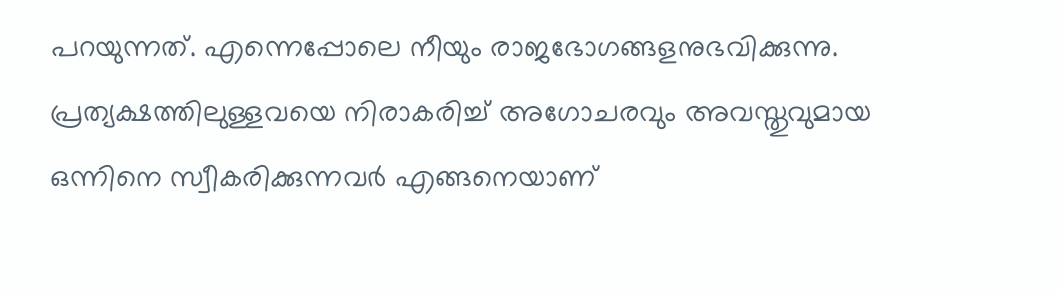പറയുന്നത്. എന്നെപ്പോലെ നീയും രാജഭോഗങ്ങളനുഭവിക്കുന്നു. പ്രത്യക്ഷത്തിലുള്ളവയെ നിരാകരിച്ച് അഗോചരവും അവസ്തുവുമായ ഒന്നിനെ സ്വീകരിക്കുന്നവര്‍ എങ്ങനെയാണ്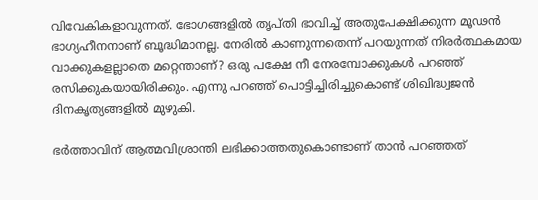വിവേകികളാവുന്നത്. ഭോഗങ്ങളില്‍ തൃപ്തി ഭാവിച്ച് അതുപേക്ഷിക്കുന്ന മൂഢന്‍ ഭാഗ്യഹീനനാണ് ബൂദ്ധിമാനല്ല. നേരില്‍ കാണുന്നതെന്ന് പറയുന്നത് നിരര്‍ത്ഥകമായ വാക്കുകളല്ലാതെ മറ്റെന്താണ്? ഒരു പക്ഷേ നീ നേരമ്പോക്കുകള്‍ പറഞ്ഞ് രസിക്കുകയായിരിക്കും. എന്നു പറഞ്ഞ് പൊട്ടിച്ചിരിച്ചുകൊണ്ട് ശിഖിദ്ധ്വജന്‍ ദിനകൃത്യങ്ങളില്‍ മുഴുകി.

ഭര്‍ത്താവിന് ആത്മവിശ്രാന്തി ലഭിക്കാത്തതുകൊണ്ടാണ് താന്‍ പറഞ്ഞത്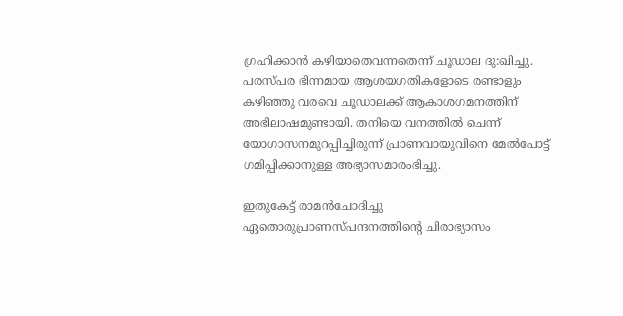ഗ്രഹിക്കാന്‍ കഴിയാതെവന്നതെന്ന് ചൂഡാല ദു:ഖിച്ചു. പരസ്പര ഭിന്നമായ ആശയഗതികളോടെ രണ്ടാളും കഴിഞ്ഞു വരവെ ചൂഡാലക്ക് ആകാശഗമനത്തിന് അഭിലാഷമുണ്ടായി. തനിയെ വനത്തില്‍ ചെന്ന് യോഗാസനമുറപ്പിച്ചിരുന്ന് പ്രാണവായുവിനെ മേല്‍പോട്ട് ഗമിപ്പിക്കാനുള്ള അഭ്യാസമാരംഭിച്ചു.

ഇതുകേട്ട് രാമന്‍ചോദിച്ചു ഏതൊരുപ്രാണസ്പന്ദനത്തിന്റെ ചിരാഭ്യാസം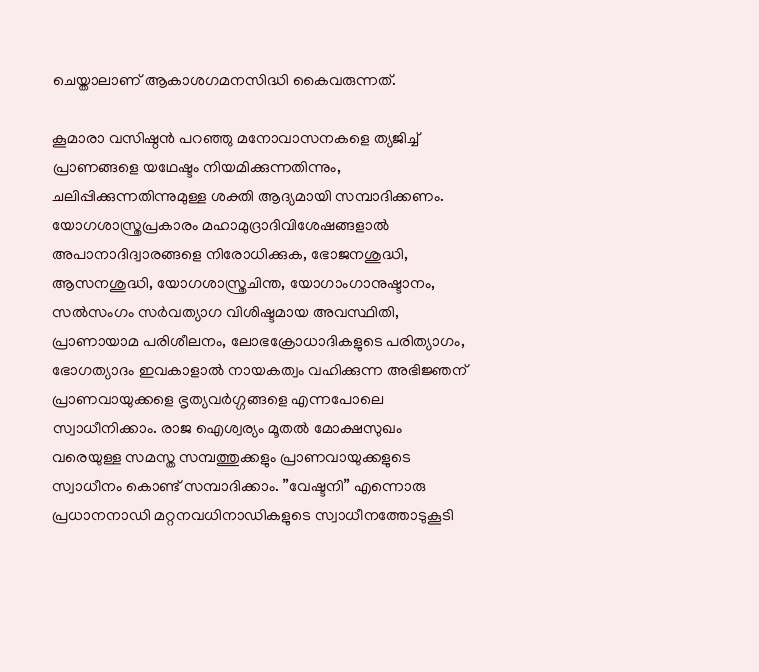ചെയ്താലാണ് ആകാശഗമനസിദ്ധി കൈവരുന്നത്.

കൂമാരാ വസിഷ്ഠന്‍ പറഞ്ഞു മനോവാസനകളെ ത്യജിച്ച് പ്രാണങ്ങളെ യഥേഷ്ടം നിയമിക്കുന്നതിന്നും, ചലിപ്പിക്കുന്നതിന്നുമുള്ള ശക്തി ആദ്യമായി സമ്പാദിക്കണം. യോഗശാസ്ത്രപ്രകാരം മഹാമുദ്രാദിവിശേഷങ്ങളാല്‍ അപാനാദിദ്വാരങ്ങളെ നിരോധിക്കുക, ഭോജനശുദ്ധി, ആസനശുദ്ധി, യോഗശാസ്ത്രചിന്ത, യോഗാംഗാനുഷ്ടാനം, സല്‍സംഗം സര്‍വത്യാഗ വിശിഷ്ടമായ അവസ്ഥിതി, പ്രാണായാമ പരിശീലനം, ലോഭക്രോധാദികളുടെ പരിത്യാഗം, ഭോഗത്യാദം ഇവകാളാല്‍ നായകത്വം വഹിക്കുന്ന അഭിജ്ഞന് പ്രാണവായുക്കളെ ഭൃത്യവര്‍ഗ്ഗങ്ങളെ എന്നപോലെ സ്വാധീനിക്കാം. രാജ ഐശ്വര്യം മൂതല്‍ മോക്ഷസുഖം വരെയുള്ള സമസ്ത സമ്പത്തുക്കളും പ്രാണവായുക്കളുടെ സ്വാധീനം കൊണ്ട് സമ്പാദിക്കാം. ”വേഷ്ടനി” എന്നൊരു പ്രധാനനാഡി മറ്റനവധിനാഡികളുടെ സ്വാധീനത്തോടുകൂടി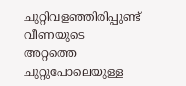ചുറ്റിവളഞ്ഞിരിപ്പുണ്ട് വീണയുടെ അറ്റത്തെ ചുറ്റുപോലെയുള്ള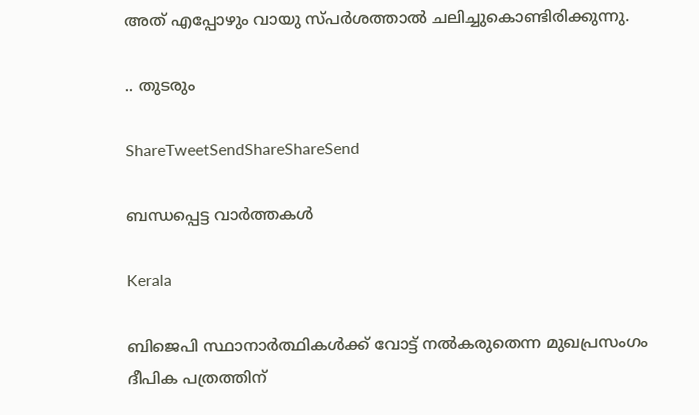അത് എപ്പോഴും വായു സ്പര്‍ശത്താല്‍ ചലിച്ചുകൊണ്ടിരിക്കുന്നു.

.. തുടരും

ShareTweetSendShareShareSend

ബന്ധപ്പെട്ട വാര്‍ത്തകള്‍

Kerala

ബിജെപി സ്ഥാനാര്‍ത്ഥികള്‍ക്ക് വോട്ട് നല്‍കരുതെന്ന മുഖപ്രസംഗം ദീപിക പത്രത്തിന്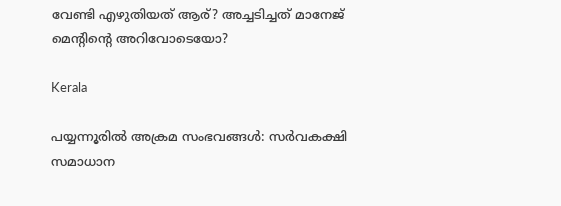വേണ്ടി എഴുതിയത് ആര്? അച്ചടിച്ചത് മാനേജ് മെന്‍റിന്റെ അറിവോടെയോ?

Kerala

പയ്യന്നൂരില്‍ അക്രമ സംഭവങ്ങള്‍: സര്‍വകക്ഷി സമാധാന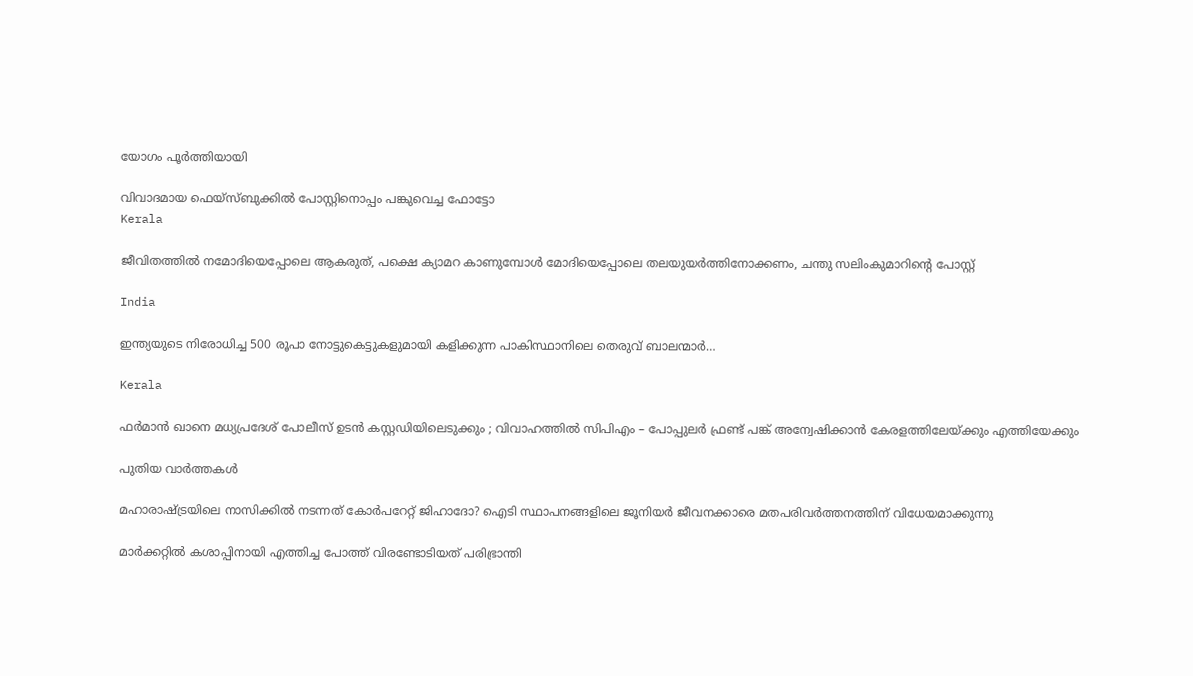യോഗം പൂര്‍ത്തിയായി

വിവാദമായ ഫെയ്സ്ബുക്കില്‍ പോസ്റ്റിനൊപ്പം പങ്കുവെച്ച ഫോട്ടോ
Kerala

ജീവിതത്തില്‍ നമോദിയെപ്പോലെ ആകരുത്, പക്ഷെ ക്യാമറ കാണുമ്പോള്‍ മോദിയെപ്പോലെ തലയുയര്‍ത്തിനോക്കണം, ചന്തു സലിംകുമാറിന്റെ പോസ്റ്റ്

India

ഇന്ത്യയുടെ നിരോധിച്ച 500 രൂപാ നോട്ടുകെട്ടുകളുമായി കളിക്കുന്ന പാകിസ്ഥാനിലെ തെരുവ് ബാലന്മാര്‍…

Kerala

ഫർമാൻ ഖാനെ മധ്യപ്രദേശ് പോലീസ് ഉടൻ കസ്റ്റഡിയിലെടുക്കും ; വിവാഹത്തിൽ സിപിഎം – പോപ്പുലർ ഫ്രണ്ട് പങ്ക് അന്വേഷിക്കാൻ കേരളത്തിലേയ്‌ക്കും എത്തിയേക്കും

പുതിയ വാര്‍ത്തകള്‍

മഹാരാഷ്‌ട്രയിലെ നാസിക്കില്‍ നടന്നത് കോര്‍പറേറ്റ് ജിഹാദോ? ഐടി സ്ഥാപനങ്ങളിലെ ജൂനിയർ ജീവനക്കാരെ മതപരിവര്‍ത്തനത്തിന് വിധേയമാക്കുന്നു

മാര്‍ക്കറ്റില്‍ കശാപ്പിനായി എത്തിച്ച പോത്ത് വിരണ്ടോടിയത് പരിഭ്രാന്തി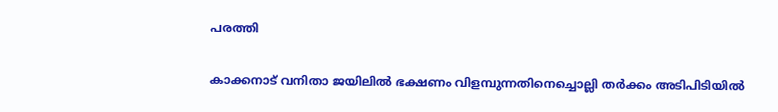പരത്തി

കാക്കനാട് വനിതാ ജയിലില്‍ ഭക്ഷണം വിളമ്പുന്നതിനെച്ചൊല്ലി തര്‍ക്കം അടിപിടിയില്‍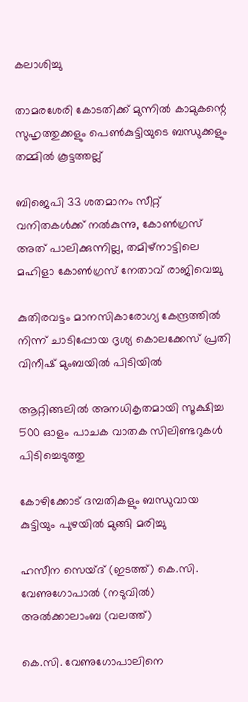കലാശിച്ചു

താമരശേരി കോടതിക്ക് മുന്നില്‍ കാമുകന്റെ സുഹൃത്തുക്കളും പെണ്‍കുട്ടിയുടെ ബന്ധുക്കളും തമ്മില്‍ കൂട്ടത്തല്ല്

ബിജെപി 33 ശതമാനം സീറ്റ് വനിതകള്‍ക്ക് നല്‍കുന്നു, കോണ്‍ഗ്രസ് അത് പാലിക്കുന്നില്ല, തമിഴ്നാട്ടിലെ മഹിളാ കോണ്‍ഗ്രസ് നേതാവ് രാജിവെച്ചു

കുതിരവട്ടം മാനസികാരോഗ്യ കേന്ദ്രത്തില്‍ നിന്ന് ചാടിപ്പോയ ദൃശ്യ കൊലക്കേസ് പ്രതി വിനീഷ് മുംബയില്‍ പിടിയില്‍

ആറ്റിങ്ങലില്‍ അനധികൃതമായി സൂക്ഷിച്ച 500 ഓളം പാചക വാതക സിലിണ്ടറുകള്‍ പിടിച്ചെടുത്തു

കോഴിക്കോട് ദമ്പതികളും ബന്ധുവായ കുട്ടിയും പുഴയില്‍ മുങ്ങി മരിച്ചു

ഹസീന സെയ്ദ് (ഇടത്ത്) കെ.സി. വേണുഗോപാല്‍ (നടുവില്‍) അല്‍ക്കാലാംബ (വലത്ത്)

കെ.സി. വേണുഗോപാലിനെ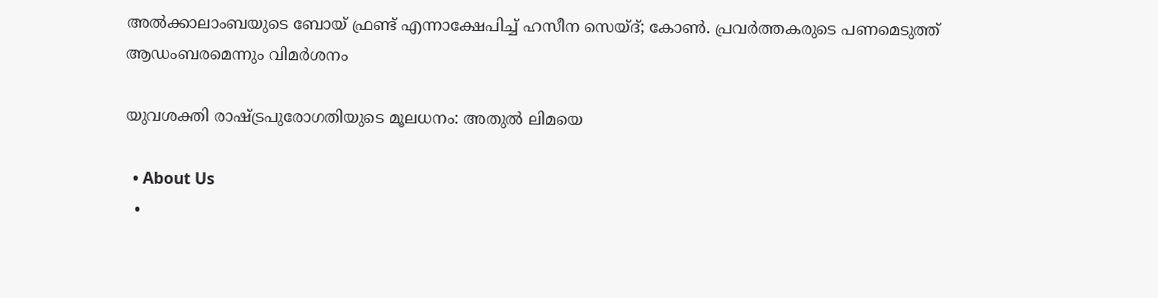അല്‍ക്കാലാംബയുടെ ബോയ് ഫ്രണ്ട് എന്നാക്ഷേപിച്ച് ഹസീന സെയ്ദ്; കോണ്‍. പ്രവര്‍ത്തകരുടെ പണമെടുത്ത് ആഡംബരമെന്നും വിമര്‍ശനം

യുവശക്തി രാഷ്‌ട്രപുരോഗതിയുടെ മൂലധനം: അതുല്‍ ലിമയെ

  • About Us
  •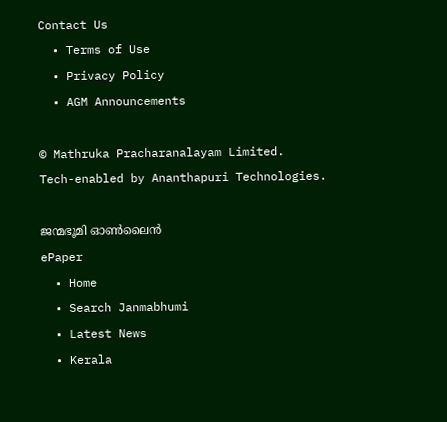Contact Us
  • Terms of Use
  • Privacy Policy
  • AGM Announcements

© Mathruka Pracharanalayam Limited.
Tech-enabled by Ananthapuri Technologies.

ജന്മഭൂമി ഓണ്‍ലൈന്‍
ePaper
  • Home
  • Search Janmabhumi
  • Latest News
  • Kerala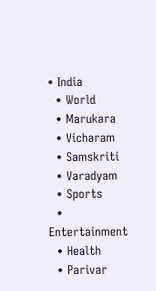• India
  • World
  • Marukara
  • Vicharam
  • Samskriti
  • Varadyam
  • Sports
  • Entertainment
  • Health
  • Parivar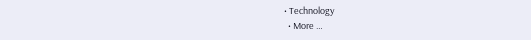• Technology
  • More …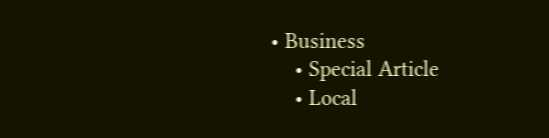• Business
    • Special Article
    • Local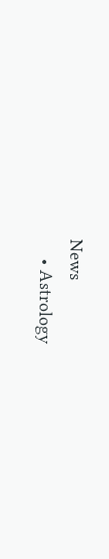News
    • Astrology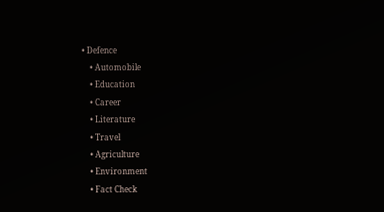• Defence
    • Automobile
    • Education
    • Career
    • Literature
    • Travel
    • Agriculture
    • Environment
    • Fact Check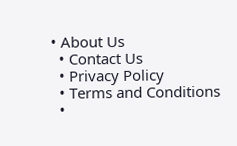• About Us
  • Contact Us
  • Privacy Policy
  • Terms and Conditions
  •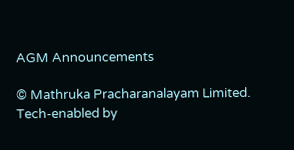AGM Announcements

© Mathruka Pracharanalayam Limited.
Tech-enabled by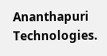Ananthapuri Technologies.